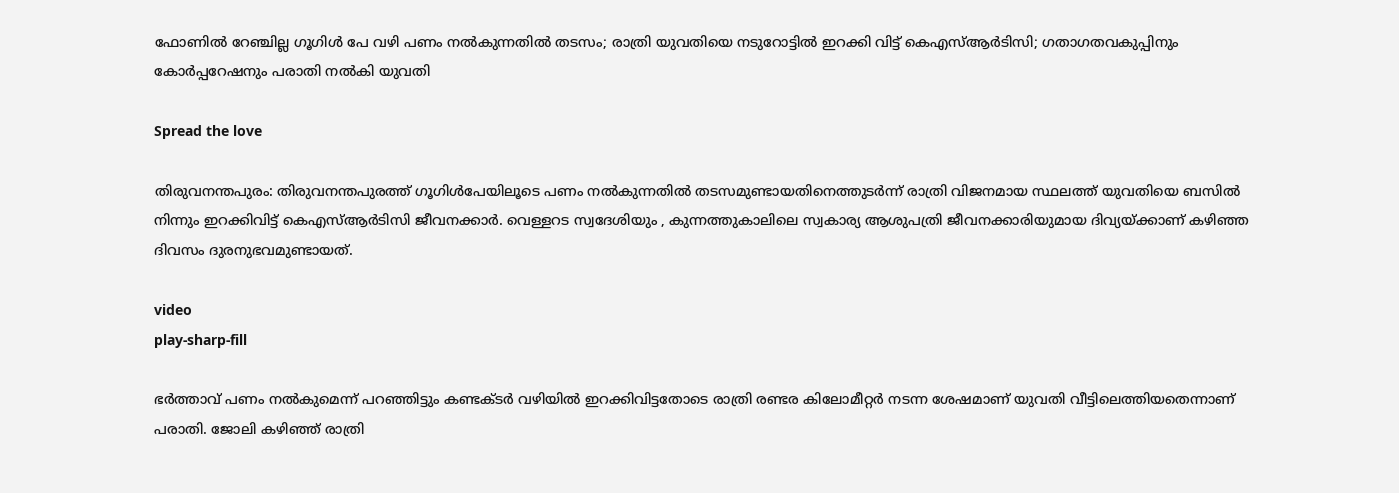ഫോണിൽ റേഞ്ചില്ല ഗൂഗിള്‍ പേ വഴി പണം നൽകുന്നതിൽ തടസം; രാത്രി യുവതിയെ നടുറോട്ടിൽ ഇറക്കി വിട്ട് കെഎസ്ആര്‍ടിസി; ഗതാഗതവകുപ്പിനും കോർപ്പറേഷനും പരാതി നൽകി യുവതി

Spread the love

തിരുവനന്തപുരം: തിരുവനന്തപുരത്ത് ഗൂഗിൾപേയിലൂടെ പണം നൽകുന്നതിൽ തടസമുണ്ടായതിനെത്തുടർന്ന് രാത്രി വിജനമായ സ്ഥലത്ത് യുവതിയെ ബസിൽ നിന്നും ഇറക്കിവിട്ട് കെഎസ്ആർടിസി ജീവനക്കാർ. വെള്ളറട സ്വദേശിയും , കുന്നത്തുകാലിലെ സ്വകാര്യ ആശുപത്രി ജീവനക്കാരിയുമായ ദിവ്യയ്ക്കാണ് കഴിഞ്ഞ ദിവസം ദുരനുഭവമുണ്ടായത്.

video
play-sharp-fill

ഭർത്താവ് പണം നൽകുമെന്ന് പറഞ്ഞി‌ട്ടും കണ്ടക്‌ടർ വഴിയിൽ ഇറക്കിവിട്ടതോടെ രാത്രി രണ്ടര കിലോമീറ്റര്‍ നടന്ന ശേഷമാണ് യുവതി വീട്ടിലെത്തിയതെന്നാണ് പരാതി. ജോലി കഴിഞ്ഞ് രാത്രി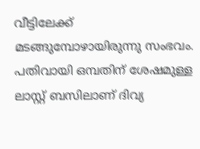വീട്ടിലേക്ക് മടങ്ങുമ്പോഴായിരുന്നു സംഭവം. പതിവായി ഒമ്പതിന് ശേഷമുള്ള ലാസ്റ്റ് ബസിലാണ് ദിവ്യ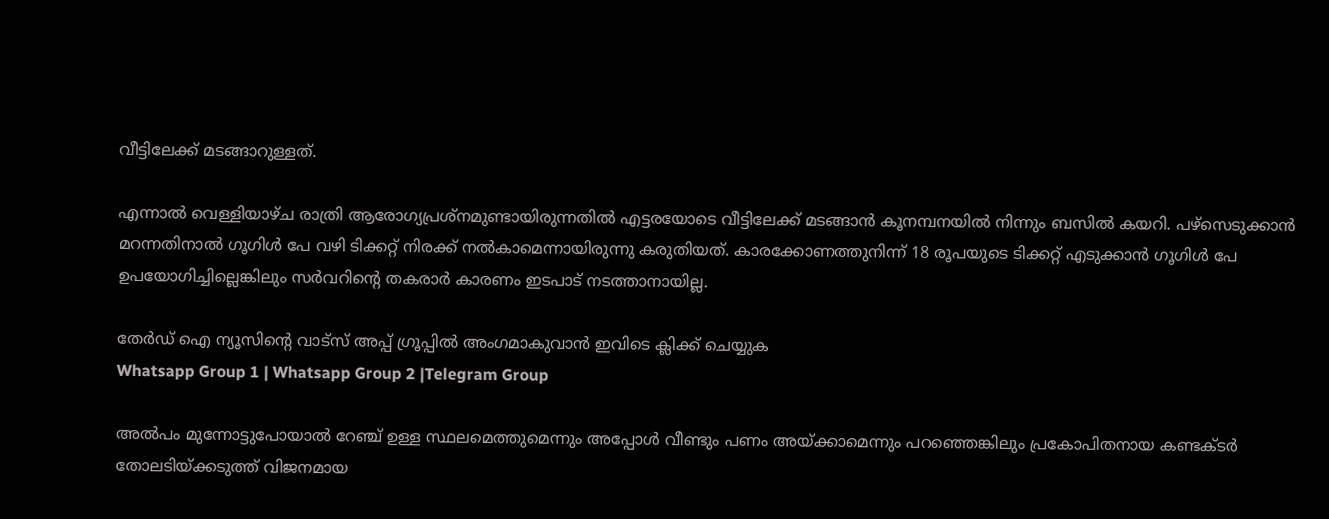വീട്ടിലേക്ക് മടങ്ങാറുള്ളത്.

എന്നാൽ വെള്ളിയാഴ്ച രാത്രി ആരോഗ്യപ്രശ്നമുണ്ടായിരുന്നതിൽ എട്ടരയോടെ വീട്ടിലേക്ക് മടങ്ങാന്‍ കൂനമ്പനയിൽ നിന്നും ബസില്‍ കയറി. പഴ്സെടുക്കാന്‍ മറന്നതിനാല്‍ ഗൂഗിള്‍ പേ വഴി ടിക്കറ്റ് നിരക്ക് നല്‍കാമെന്നായിരുന്നു കരുതിയത്. കാരക്കോണത്തുനിന്ന് 18 രൂപയുടെ ടിക്കറ്റ് എടുക്കാൻ ഗൂഗിള്‍ പേ ഉപയോഗിച്ചില്ലെങ്കിലും സര്‍വറിന്‍റെ തകരാര്‍ കാരണം ഇടപാട് നടത്താനായില്ല.

തേർഡ് ഐ ന്യൂസിന്റെ വാട്സ് അപ്പ് ഗ്രൂപ്പിൽ അംഗമാകുവാൻ ഇവിടെ ക്ലിക്ക് ചെയ്യുക
Whatsapp Group 1 | Whatsapp Group 2 |Telegram Group

അൽപം മുന്നോട്ടുപോയാൽ റേഞ്ച് ഉള്ള സ്ഥലമെത്തുമെന്നും അപ്പോൾ വീണ്ടും പണം അയ്ക്കാമെന്നും പറഞ്ഞെങ്കിലും പ്രകോപിതനായ കണ്ടക്ടര്‍ തോലടിയ്ക്കടുത്ത് വിജനമായ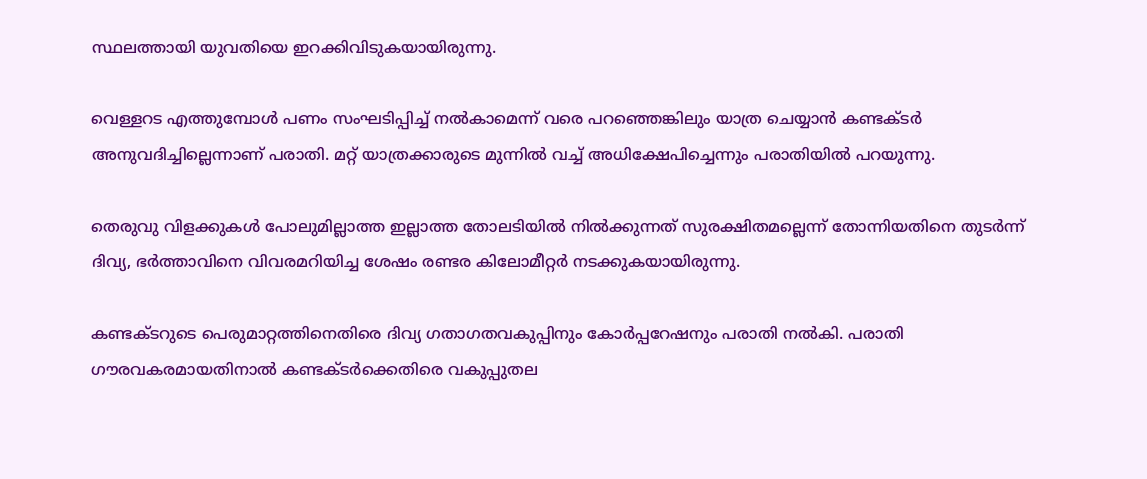സ്ഥലത്തായി യുവതിയെ ഇറക്കിവിടുകയായിരുന്നു.

വെള്ളറട എത്തുമ്പോള്‍ പണം സംഘടിപ്പിച്ച് നല്‍കാമെന്ന് വരെ പറഞ്ഞെങ്കിലും യാത്ര ചെയ്യാന്‍ കണ്ടക്ടര്‍ അനുവദിച്ചില്ലെന്നാണ് പരാതി. മറ്റ് യാത്രക്കാരുടെ മുന്നിൽ വച്ച് അധിക്ഷേപിച്ചെന്നും പരാതിയിൽ പറയുന്നു.

തെരുവു വിളക്കുകള്‍ പോലുമില്ലാത്ത ഇല്ലാത്ത തോലടിയില്‍ നില്‍ക്കുന്നത് സുരക്ഷിതമല്ലെന്ന് തോന്നിയതിനെ തുടര്‍ന്ന് ദിവ്യ, ഭര്‍ത്താവിനെ വിവരമറിയിച്ച ശേഷം രണ്ടര കിലോമീറ്റര്‍ നടക്കുകയായിരുന്നു.

കണ്ടക്ടറുടെ പെരുമാറ്റത്തിനെതിരെ ദിവ്യ ഗതാഗതവകുപ്പിനും കോർപ്പറേഷനും പരാതി നൽകി. പരാതി ഗൗരവകരമായതിനാൽ കണ്ടക്ടര്‍ക്കെതിരെ വകുപ്പുതല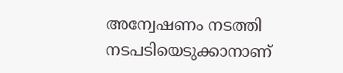അന്വേഷണം നടത്തി നടപടിയെടുക്കാനാണ്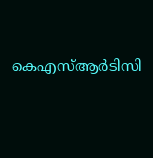കെഎസ്ആര്‍ടിസി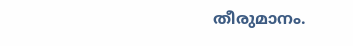തീരുമാനം.